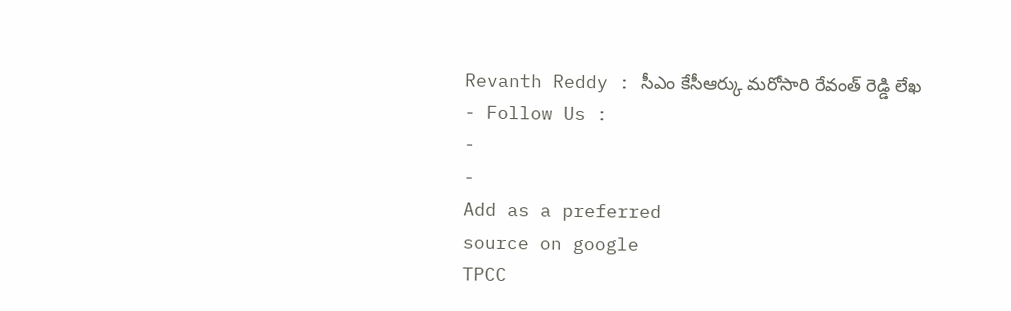Revanth Reddy : సీఎం కేసీఆర్కు మరోసారి రేవంత్ రెడ్డి లేఖ
- Follow Us :
-
-
Add as a preferred
source on google
TPCC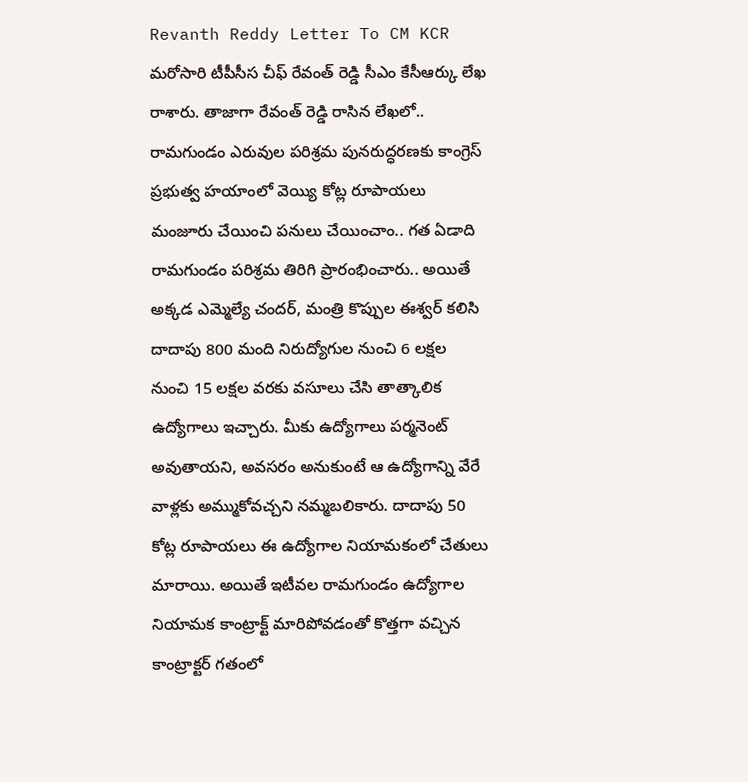Revanth Reddy Letter To CM KCR
మరోసారి టీపీసీస చీఫ్ రేవంత్ రెడ్డి సీఎం కేసీఆర్కు లేఖ రాశారు. తాజాగా రేవంత్ రెడ్డి రాసిన లేఖలో.. రామగుండం ఎరువుల పరిశ్రమ పునరుద్ధరణకు కాంగ్రెస్ ప్రభుత్వ హయాంలో వెయ్యి కోట్ల రూపాయలు మంజూరు చేయించి పనులు చేయించాం.. గత ఏడాది రామగుండం పరిశ్రమ తిరిగి ప్రారంభించారు.. అయితే అక్కడ ఎమ్మెల్యే చందర్, మంత్రి కొప్పుల ఈశ్వర్ కలిసి దాదాపు 800 మంది నిరుద్యోగుల నుంచి 6 లక్షల నుంచి 15 లక్షల వరకు వసూలు చేసి తాత్కాలిక ఉద్యోగాలు ఇచ్చారు. మీకు ఉద్యోగాలు పర్మనెంట్ అవుతాయని, అవసరం అనుకుంటే ఆ ఉద్యోగాన్ని వేరే వాళ్లకు అమ్ముకోవచ్చని నమ్మబలికారు. దాదాపు 50 కోట్ల రూపాయలు ఈ ఉద్యోగాల నియామకంలో చేతులు మారాయి. అయితే ఇటీవల రామగుండం ఉద్యోగాల నియామక కాంట్రాక్ట్ మారిపోవడంతో కొత్తగా వచ్చిన కాంట్రాక్టర్ గతంలో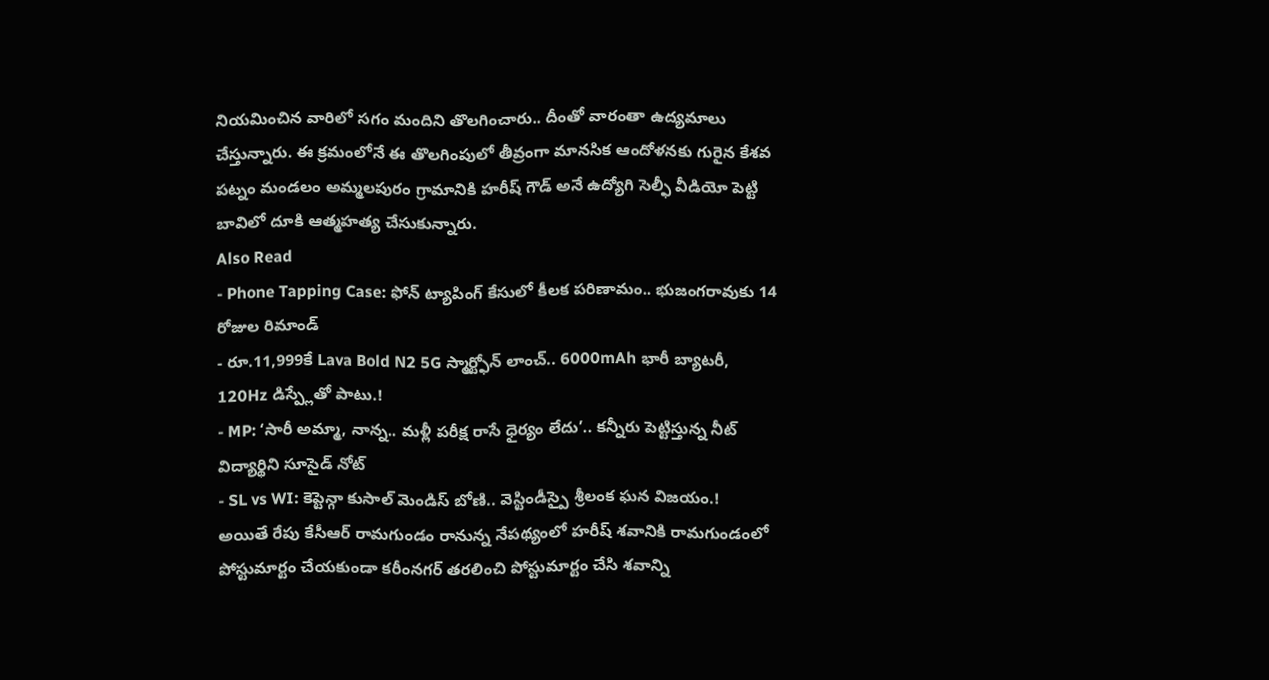నియమించిన వారిలో సగం మందిని తొలగించారు.. దీంతో వారంతా ఉద్యమాలు చేస్తున్నారు. ఈ క్రమంలోనే ఈ తొలగింపులో తీవ్రంగా మానసిక ఆందోళనకు గురైన కేశవ పట్నం మండలం అమ్మలపురం గ్రామానికి హరీష్ గౌడ్ అనే ఉద్యోగి సెల్ఫీ వీడియో పెట్టి బావిలో దూకి ఆత్మహత్య చేసుకున్నారు.
Also Read
- Phone Tapping Case: ఫోన్ ట్యాపింగ్ కేసులో కీలక పరిణామం.. భుజంగరావుకు 14 రోజుల రిమాండ్
- రూ.11,999కే Lava Bold N2 5G స్మార్ట్ఫోన్ లాంచ్.. 6000mAh భారీ బ్యాటరీ, 120Hz డిస్ప్లేతో పాటు.!
- MP: ‘సారీ అమ్మా, నాన్న.. మళ్లీ పరీక్ష రాసే ధైర్యం లేదు’.. కన్నీరు పెట్టిస్తున్న నీట్ విద్యార్థిని సూసైడ్ నోట్
- SL vs WI: కెప్టెన్గా కుసాల్ మెండిస్ బోణి.. వెస్టిండీస్పై శ్రీలంక ఘన విజయం.!
అయితే రేపు కేసీఆర్ రామగుండం రానున్న నేపథ్యంలో హరీష్ శవానికి రామగుండంలో పోస్టుమార్టం చేయకుండా కరీంనగర్ తరలించి పోస్టుమార్టం చేసి శవాన్ని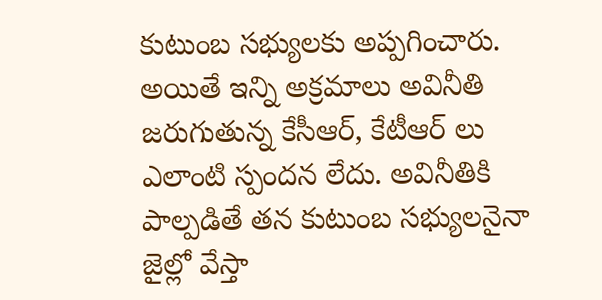కుటుంబ సభ్యులకు అప్పగించారు. అయితే ఇన్ని అక్రమాలు అవినీతి జరుగుతున్న కేసీఆర్, కేటీఆర్ లు ఎలాంటి స్పందన లేదు. అవినీతికి పాల్పడితే తన కుటుంబ సభ్యులనైనా జైల్లో వేస్తా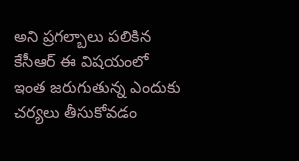అని ప్రగల్బాలు పలికిన కేసీఆర్ ఈ విషయంలో ఇంత జరుగుతున్న ఎందుకు చర్యలు తీసుకోవడం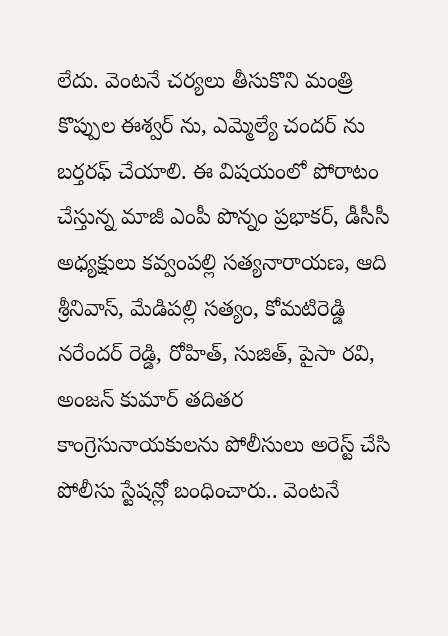లేదు. వెంటనే చర్యలు తీసుకొని మంత్రి కొప్పుల ఈశ్వర్ ను, ఎమ్మెల్యే చందర్ ను బర్తరఫ్ చేయాలి. ఈ విషయంలో పోరాటం చేస్తున్న మాజీ ఎంపీ పొన్నం ప్రభాకర్, డీసీసీ అధ్యక్షులు కవ్వంపల్లి సత్యనారాయణ, ఆది శ్రీనివాస్, మేడిపల్లి సత్యం, కోమటిరెడ్డి నరేందర్ రెడ్డి, రోహిత్, సుజిత్, పైసా రవి, అంజన్ కుమార్ తదితర కాంగ్రెసునాయకులను పోలీసులు అరెస్ట్ చేసి పోలీసు స్టేషన్లో బంధించారు.. వెంటనే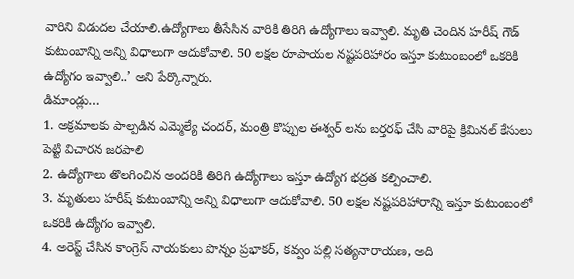వారిని విడుదల చేయాలి.ఉద్యోగాలు తీసేసిన వారికి తిరిగి ఉద్యోగాలు ఇవ్వాలి. మృతి చెందిన హరీష్ గౌడ్ కుటుంబాన్ని అన్ని విధాలుగా ఆదుకోవాలి. 50 లక్షల రూపాయల నష్టపరిహారం ఇస్తూ కుటుంబంలో ఒకరికి ఉద్యోగం ఇవ్వాలి..’ అని పేర్కొన్నారు.
డిమాండ్లు…
1. అక్రమాలకు పాల్పడిన ఎమ్మెల్యే చందర్, మంత్రి కొప్పుల ఈశ్వర్ లను బర్తరఫ్ చేసి వారిపై క్రిమినల్ కేసులు పెట్టి విచారన జరపాలి
2. ఉద్యోగాలు తొలగించిన అందరికి తిరిగి ఉద్యోగాలు ఇస్తూ ఉద్యోగ భద్రత కల్పించాలి.
3. మృతులు హరీష్ కుటుంబాన్ని అన్ని విధాలుగా ఆదుకోవాలి. 50 లక్షల నష్టపరిహారాన్ని ఇస్తూ కుటుంబంలో ఒకరికి ఉద్యోగం ఇవ్వాలి.
4. అరెస్ట్ చేసిన కాంగ్రెస్ నాయకులు పొన్నం ప్రభాకర్, కవ్వం పల్లి సత్యనారాయణ, అది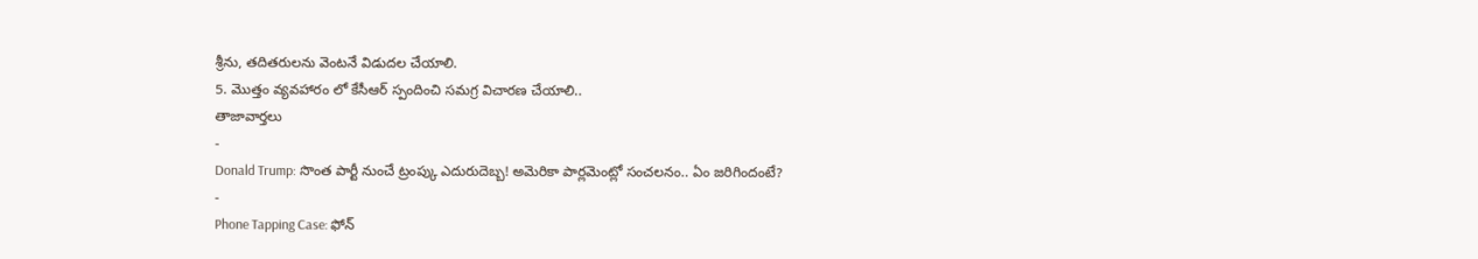శ్రీను, తదితరులను వెంటనే విడుదల చేయాలి.
5. మొత్తం వ్యవహారం లో కేసీఆర్ స్పందించి సమగ్ర విచారణ చేయాలి..
తాజావార్తలు
-
Donald Trump: సొంత పార్టీ నుంచే ట్రంప్కు ఎదురుదెబ్బ! అమెరికా పార్లమెంట్లో సంచలనం.. ఏం జరిగిందంటే?
-
Phone Tapping Case: ఫోన్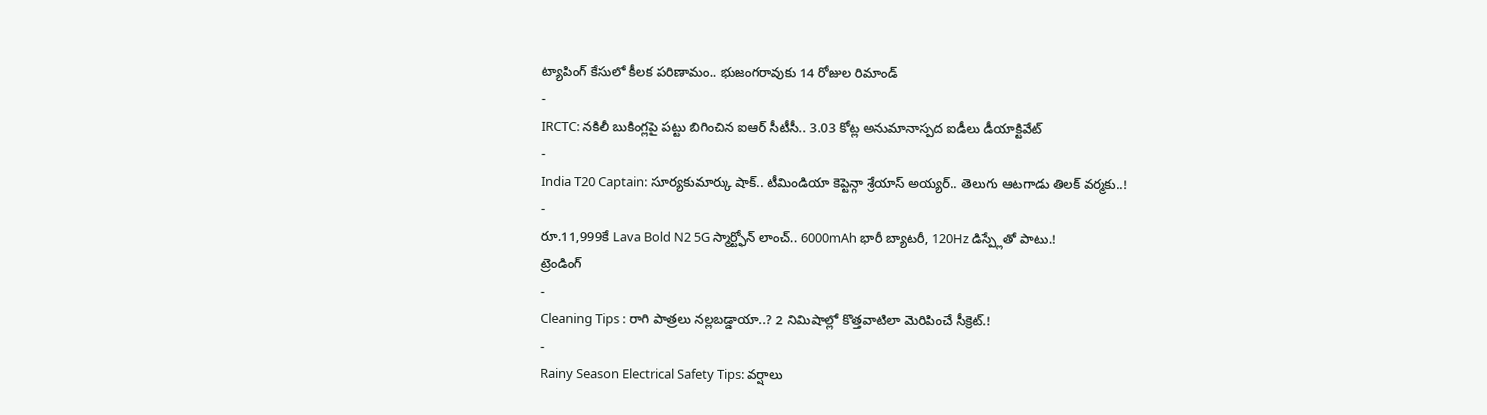ట్యాపింగ్ కేసులో కీలక పరిణామం.. భుజంగరావుకు 14 రోజుల రిమాండ్
-
IRCTC: నకిలీ బుకింగ్లపై పట్టు బిగించిన ఐఆర్ సీటీసీ.. 3.03 కోట్ల అనుమానాస్పద ఐడీలు డీయాక్టివేట్
-
India T20 Captain: సూర్యకుమార్కు షాక్.. టీమిండియా కెప్టెన్గా శ్రేయాస్ అయ్యర్.. తెలుగు ఆటగాడు తిలక్ వర్మకు..!
-
రూ.11,999కే Lava Bold N2 5G స్మార్ట్ఫోన్ లాంచ్.. 6000mAh భారీ బ్యాటరీ, 120Hz డిస్ప్లేతో పాటు.!
ట్రెండింగ్
-
Cleaning Tips : రాగి పాత్రలు నల్లబడ్డాయా..? 2 నిమిషాల్లో కొత్తవాటిలా మెరిపించే సీక్రెట్.!
-
Rainy Season Electrical Safety Tips: వర్షాలు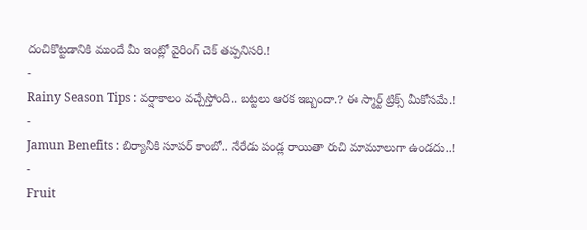దంచికొట్టడానికి ముందే మీ ఇంట్లో వైరింగ్ చెక్ తప్పనిసరి.!
-
Rainy Season Tips : వర్షాకాలం వచ్చేస్తోంది.. బట్టలు ఆరక ఇబ్బందా.? ఈ స్మార్ట్ ట్రిక్స్ మీకోసమే.!
-
Jamun Benefits : బిర్యానీకి సూపర్ కాంబో.. నేరేడు పండ్ల రాయితా రుచి మామూలుగా ఉండదు..!
-
Fruit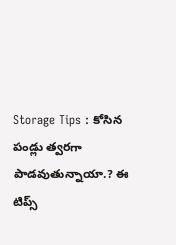Storage Tips : కోసిన పండ్లు త్వరగా పాడవుతున్నాయా.? ఈ టిప్స్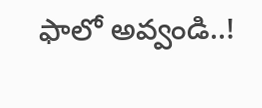ఫాలో అవ్వండి..!